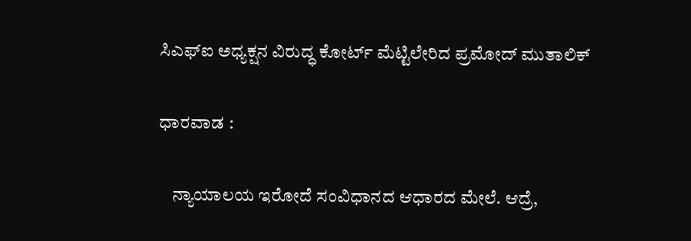ಸಿಎಫ್‌ಐ ಅಧ್ಯಕ್ಷನ ವಿರುದ್ಧ ಕೋರ್ಟ್ ಮೆಟ್ಟಿಲೇರಿದ ಪ್ರಮೋದ್ ಮುತಾಲಿಕ್

ಧಾರವಾಡ :

    ನ್ಯಾಯಾಲಯ ಇರೋದೆ ಸಂವಿಧಾನದ ಆಧಾರದ ಮೇಲೆ. ಆದ್ರೆ,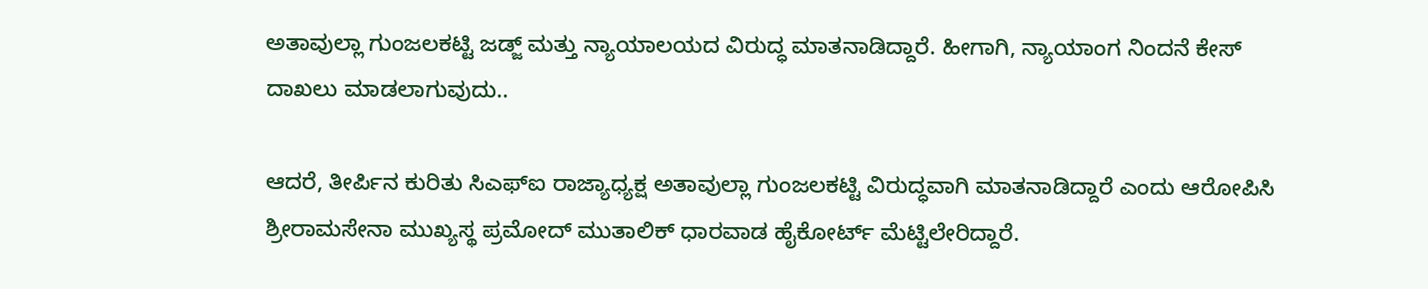ಅತಾವುಲ್ಲಾ ಗುಂಜಲಕಟ್ಟಿ ಜಡ್ಜ್ ಮತ್ತು ನ್ಯಾಯಾಲಯದ ವಿರುದ್ಧ ಮಾತನಾಡಿದ್ದಾರೆ. ಹೀಗಾಗಿ, ನ್ಯಾಯಾಂಗ ನಿಂದನೆ ಕೇಸ್ ದಾಖಲು ಮಾಡಲಾಗುವುದು..

ಆದರೆ, ತೀರ್ಪಿನ ಕುರಿತು ಸಿಎಫ್ಐ ರಾಜ್ಯಾಧ್ಯಕ್ಷ ಅತಾವುಲ್ಲಾ ಗುಂಜಲಕಟ್ಟಿ ವಿರುದ್ಧವಾಗಿ ಮಾತನಾಡಿದ್ದಾರೆ ಎಂದು ಆರೋಪಿಸಿ ಶ್ರೀರಾಮಸೇನಾ ಮುಖ್ಯಸ್ಥ ಪ್ರಮೋದ್ ಮುತಾಲಿಕ್ ಧಾರವಾಡ ಹೈಕೋರ್ಟ್ ಮೆಟ್ಟಿಲೇರಿದ್ದಾರೆ.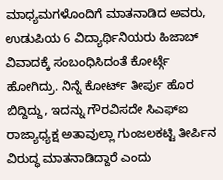ಮಾಧ್ಯಮಗಳೊಂದಿಗೆ ಮಾತನಾಡಿದ ಅವರು, ಉಡುಪಿಯ 6 ವಿದ್ಯಾರ್ಥಿನಿಯರು ಹಿಜಾಬ್ ವಿವಾದಕ್ಕೆ ಸಂಬಂಧಿಸಿದಂತೆ ಕೋರ್ಟ್ಗೆ ಹೋಗಿದ್ರು. ನಿನ್ನೆ ಕೋರ್ಟ್ ತೀರ್ಪು ಹೊರ ಬಿದ್ದಿದ್ದು, ಇದನ್ನು ಗೌರವಿಸದೇ ಸಿಎಫ್ಐ ರಾಜ್ಯಾಧ್ಯಕ್ಷ ಅತಾವುಲ್ಲಾ ಗುಂಜಲಕಟ್ಟಿ ತೀರ್ಪಿನ ವಿರುದ್ಧ ಮಾತನಾಡಿದ್ದಾರೆ ಎಂದು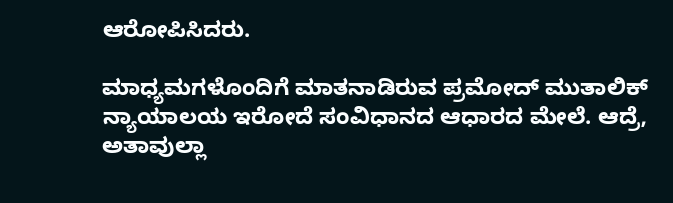ಆರೋಪಿಸಿದರು.

ಮಾಧ್ಯಮಗಳೊಂದಿಗೆ ಮಾತನಾಡಿರುವ ಪ್ರಮೋದ್ ಮುತಾಲಿಕ್ ನ್ಯಾಯಾಲಯ ಇರೋದೆ ಸಂವಿಧಾನದ ಆಧಾರದ ಮೇಲೆ. ಆದ್ರೆ, ಅತಾವುಲ್ಲಾ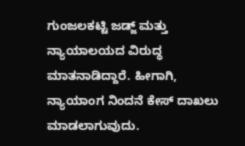ಗುಂಜಲಕಟ್ಟಿ ಜಡ್ಜ್ ಮತ್ತು ನ್ಯಾಯಾಲಯದ ವಿರುದ್ಧ ಮಾತನಾಡಿದ್ದಾರೆ. ಹೀಗಾಗಿ, ನ್ಯಾಯಾಂಗ ನಿಂದನೆ ಕೇಸ್ ದಾಖಲು ಮಾಡಲಾಗುವುದು.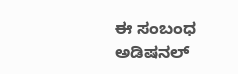ಈ ಸಂಬಂಧ ಅಡಿಷನಲ್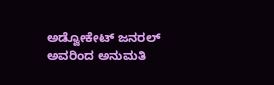ಅಡ್ವೋಕೇಟ್ ಜನರಲ್ ಅವರಿಂದ ಅನುಮತಿ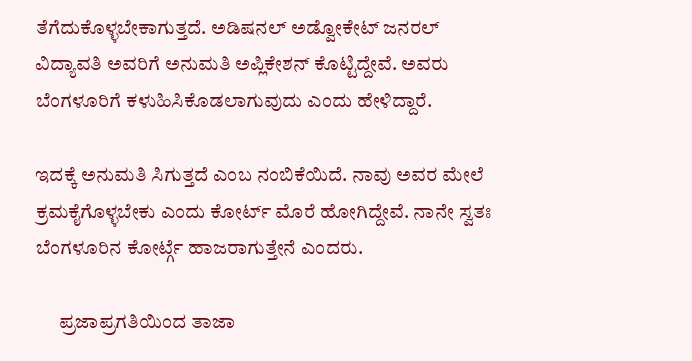ತೆಗೆದುಕೊಳ್ಳಬೇಕಾಗುತ್ತದೆ. ಅಡಿಷನಲ್ ಅಡ್ವೋಕೇಟ್ ಜನರಲ್ ವಿದ್ಯಾವತಿ ಅವರಿಗೆ ಅನುಮತಿ ಅಪ್ಲಿಕೇಶನ್ ಕೊಟ್ಟಿದ್ದೇವೆ. ಅವರು ಬೆಂಗಳೂರಿಗೆ ಕಳುಹಿಸಿಕೊಡಲಾಗುವುದು ಎಂದು ಹೇಳಿದ್ದಾರೆ.

ಇದಕ್ಕೆ ಅನುಮತಿ ಸಿಗುತ್ತದೆ ಎಂಬ ನಂಬಿಕೆಯಿದೆ. ನಾವು ಅವರ ಮೇಲೆ ಕ್ರಮಕೈಗೊಳ್ಳಬೇಕು ಎಂದು ಕೋರ್ಟ್ ಮೊರೆ ಹೋಗಿದ್ದೇವೆ. ನಾನೇ ಸ್ವತಃ ಬೆಂಗಳೂರಿನ ಕೋರ್ಟ್ಗೆ ಹಾಜರಾಗುತ್ತೇನೆ ಎಂದರು.

      ಪ್ರಜಾಪ್ರಗತಿಯಿಂದ ತಾಜಾ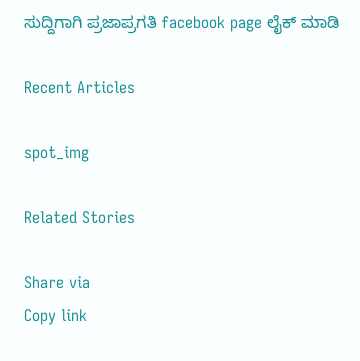ಸುದ್ದಿಗಾಗಿ ಪ್ರಜಾಪ್ರಗತಿ facebook page ಲೈಕ್ ಮಾಡಿ

Recent Articles

spot_img

Related Stories

Share via
Copy link